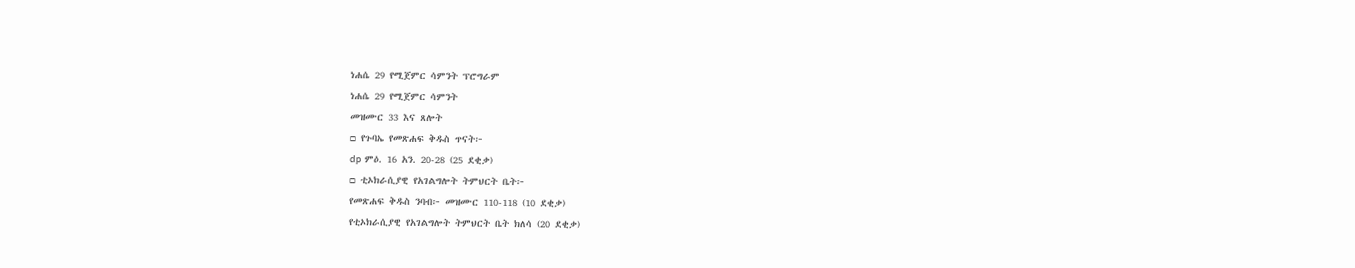ነሐሴ 29 የሚጀምር ሳምንት ፕሮግራም
ነሐሴ 29 የሚጀምር ሳምንት
መዝሙር 33 እና ጸሎት
□ የጉባኤ የመጽሐፍ ቅዱስ ጥናት፦
dp ምዕ. 16 አን. 20-28 (25 ደቂቃ)
□ ቲኦክራሲያዊ የአገልግሎት ትምህርት ቤት፦
የመጽሐፍ ቅዱስ ንባብ፦ መዝሙር 110-118 (10 ደቂቃ)
የቲኦክራሲያዊ የአገልግሎት ትምህርት ቤት ክለሳ (20 ደቂቃ)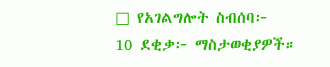□ የአገልግሎት ስብሰባ፦
10 ደቂቃ፦ ማስታወቂያዎች።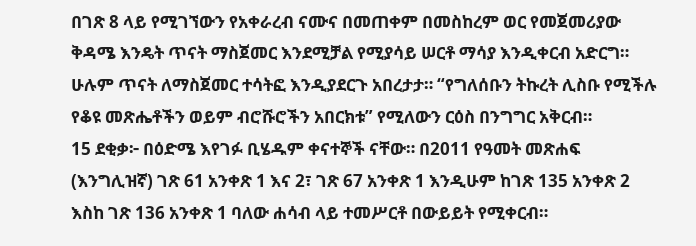በገጽ 8 ላይ የሚገኘውን የአቀራረብ ናሙና በመጠቀም በመስከረም ወር የመጀመሪያው ቅዳሜ እንዴት ጥናት ማስጀመር እንደሚቻል የሚያሳይ ሠርቶ ማሳያ እንዲቀርብ አድርግ። ሁሉም ጥናት ለማስጀመር ተሳትፎ እንዲያደርጉ አበረታታ። “የግለሰቡን ትኩረት ሊስቡ የሚችሉ የቆዩ መጽሔቶችን ወይም ብሮሹሮችን አበርክቱ” የሚለውን ርዕስ በንግግር አቅርብ።
15 ደቂቃ፦ በዕድሜ እየገፉ ቢሄዱም ቀናተኞች ናቸው። በ2011 የዓመት መጽሐፍ (እንግሊዝኛ) ገጽ 61 አንቀጽ 1 እና 2፣ ገጽ 67 አንቀጽ 1 እንዲሁም ከገጽ 135 አንቀጽ 2 እስከ ገጽ 136 አንቀጽ 1 ባለው ሐሳብ ላይ ተመሥርቶ በውይይት የሚቀርብ።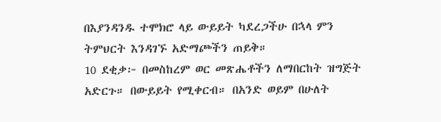በእያንዳንዱ ተሞክሮ ላይ ውይይት ካደረጋችሁ በኋላ ምን ትምህርት እንዳገኙ አድማጮችን ጠይቅ።
10 ደቂቃ፦ በመስከረም ወር መጽሔቶችን ለማበርከት ዝግጅት አድርጉ። በውይይት የሚቀርብ። በአንድ ወይም በሁለት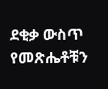ደቂቃ ውስጥ የመጽሔቶቹን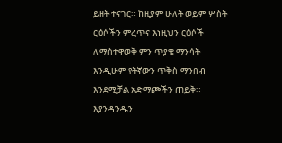ይዘት ተናገር። ከዚያም ሁለት ወይም ሦስት ርዕሶችን ምረጥና እነዚህን ርዕሶች ለማስተዋወቅ ምን ጥያቄ ማንሳት እንዲሁም የትኛውን ጥቅስ ማንበብ እንደሚቻል አድማጮችን ጠይቅ። እያንዳንዱን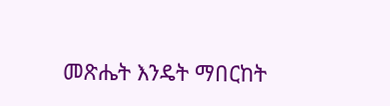መጽሔት እንዴት ማበርከት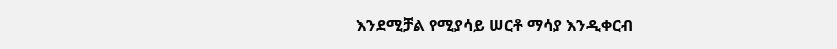እንደሚቻል የሚያሳይ ሠርቶ ማሳያ እንዲቀርብ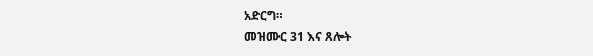አድርግ።
መዝሙር 31 እና ጸሎት